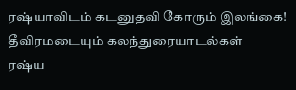ரஷ்யாவிடம் கடனுதவி கோரும் இலங்கை! தீவிரமடையும் கலந்துரையாடல்கள்
ரஷ்ய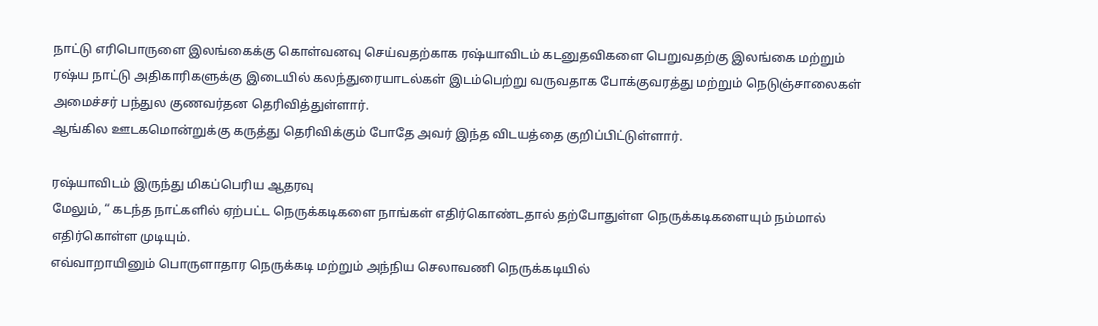நாட்டு எரிபொருளை இலங்கைக்கு கொள்வனவு செய்வதற்காக ரஷ்யாவிடம் கடனுதவிகளை பெறுவதற்கு இலங்கை மற்றும் ரஷ்ய நாட்டு அதிகாரிகளுக்கு இடையில் கலந்துரையாடல்கள் இடம்பெற்று வருவதாக போக்குவரத்து மற்றும் நெடுஞ்சாலைகள் அமைச்சர் பந்துல குணவர்தன தெரிவித்துள்ளார்.
ஆங்கில ஊடகமொன்றுக்கு கருத்து தெரிவிக்கும் போதே அவர் இந்த விடயத்தை குறிப்பிட்டுள்ளார்.

ரஷ்யாவிடம் இருந்து மிகப்பெரிய ஆதரவு
மேலும், “ கடந்த நாட்களில் ஏற்பட்ட நெருக்கடிகளை நாங்கள் எதிர்கொண்டதால் தற்போதுள்ள நெருக்கடிகளையும் நம்மால் எதிர்கொள்ள முடியும்.
எவ்வாறாயினும் பொருளாதார நெருக்கடி மற்றும் அந்நிய செலாவணி நெருக்கடியில்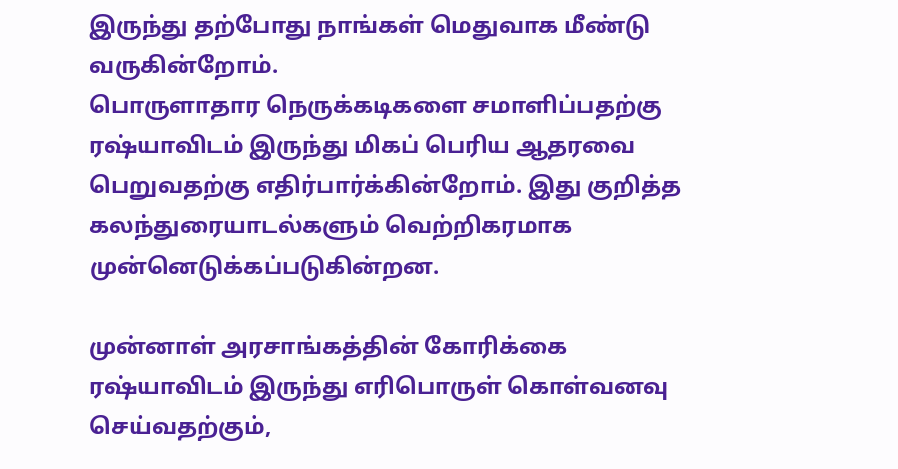இருந்து தற்போது நாங்கள் மெதுவாக மீண்டு வருகின்றோம்.
பொருளாதார நெருக்கடிகளை சமாளிப்பதற்கு ரஷ்யாவிடம் இருந்து மிகப் பெரிய ஆதரவை பெறுவதற்கு எதிர்பார்க்கின்றோம். இது குறித்த கலந்துரையாடல்களும் வெற்றிகரமாக முன்னெடுக்கப்படுகின்றன.

முன்னாள் அரசாங்கத்தின் கோரிக்கை
ரஷ்யாவிடம் இருந்து எரிபொருள் கொள்வனவு செய்வதற்கும்,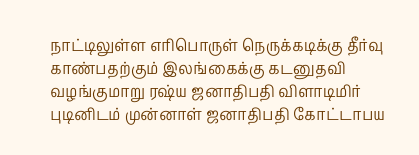நாட்டிலுள்ள எரிபொருள் நெருக்கடிக்கு தீர்வு காண்பதற்கும் இலங்கைக்கு கடனுதவி வழங்குமாறு ரஷ்ய ஜனாதிபதி விளாடிமிர் புடினிடம் முன்னாள் ஜனாதிபதி கோட்டாபய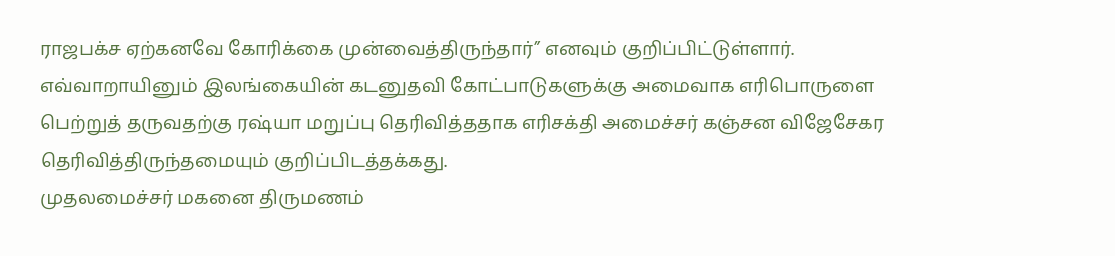ராஜபக்ச ஏற்கனவே கோரிக்கை முன்வைத்திருந்தார்” எனவும் குறிப்பிட்டுள்ளார்.
எவ்வாறாயினும் இலங்கையின் கடனுதவி கோட்பாடுகளுக்கு அமைவாக எரிபொருளை பெற்றுத் தருவதற்கு ரஷ்யா மறுப்பு தெரிவித்ததாக எரிசக்தி அமைச்சர் கஞ்சன விஜேசேகர தெரிவித்திருந்தமையும் குறிப்பிடத்தக்கது.
முதலமைச்சர் மகனை திருமணம்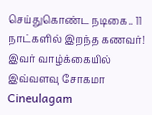செய்துகொண்ட நடிகை.. 11 நாட்களில் இறந்த கணவர்! இவர் வாழ்க்கையில் இவ்வளவு சோகமா Cineulagam